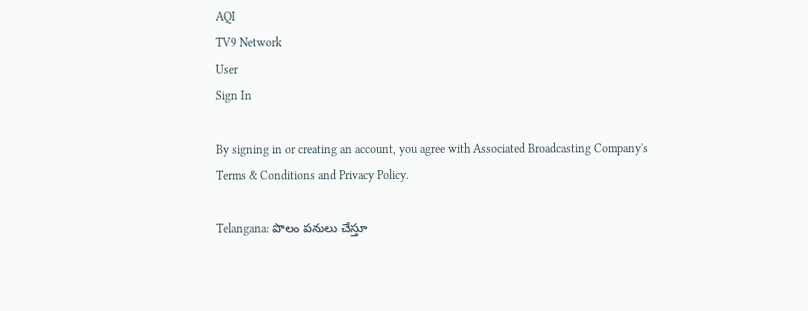AQI
TV9 Network
User
Sign In

By signing in or creating an account, you agree with Associated Broadcasting Company's Terms & Conditions and Privacy Policy.

Telangana: పొలం పనులు చేస్తూ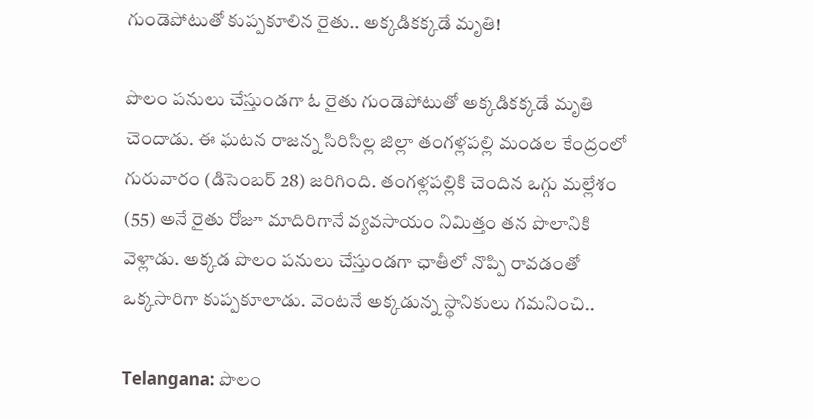గుండెపోటుతో కుప్పకూలిన రైతు.. అక్కడికక్కడే మృతి!

పొలం పనులు చేస్తుండగా ఓ రైతు గుండెపోటుతో అక్కడికక్కడే మృతి చెందాడు. ఈ ఘటన రాజన్న సిరిసిల్ల జిల్లా తంగళ్లపల్లి మండల కేంద్రంలో గురువారం (డిసెంబర్‌ 28) జరిగింది. తంగళ్లపల్లికి చెందిన ఒగ్గు మల్లేశం (55) అనే రైతు రోజూ మాదిరిగానే వ్యవసాయం నిమిత్తం తన పొలానికి వెళ్లాడు. అక్కడ పొలం పనులు చేస్తుండగా ఛాతీలో నొప్పి రావడంతో ఒక్కసారిగా కుప్పకూలాడు. వెంటనే అక్కడున్న స్థానికులు గమనించి..

Telangana: పొలం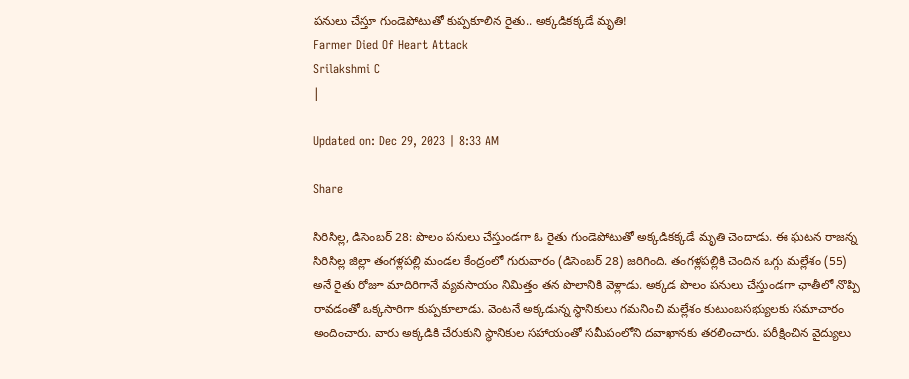పనులు చేస్తూ గుండెపోటుతో కుప్పకూలిన రైతు.. అక్కడికక్కడే మృతి!
Farmer Died Of Heart Attack
Srilakshmi C
|

Updated on: Dec 29, 2023 | 8:33 AM

Share

సిరిసిల్ల, డిసెంబర్‌ 28: పొలం పనులు చేస్తుండగా ఓ రైతు గుండెపోటుతో అక్కడికక్కడే మృతి చెందాడు. ఈ ఘటన రాజన్న సిరిసిల్ల జిల్లా తంగళ్లపల్లి మండల కేంద్రంలో గురువారం (డిసెంబర్‌ 28) జరిగింది. తంగళ్లపల్లికి చెందిన ఒగ్గు మల్లేశం (55) అనే రైతు రోజూ మాదిరిగానే వ్యవసాయం నిమిత్తం తన పొలానికి వెళ్లాడు. అక్కడ పొలం పనులు చేస్తుండగా ఛాతీలో నొప్పి రావడంతో ఒక్కసారిగా కుప్పకూలాడు. వెంటనే అక్కడున్న స్థానికులు గమనించి మల్లేశం కుటుంబసభ్యులకు సమాచారం అందించారు. వారు అక్కడికి చేరుకుని స్థానికుల సహాయంతో సమీపంలోని దవాఖానకు తరలించారు. పరీక్షించిన వైద్యులు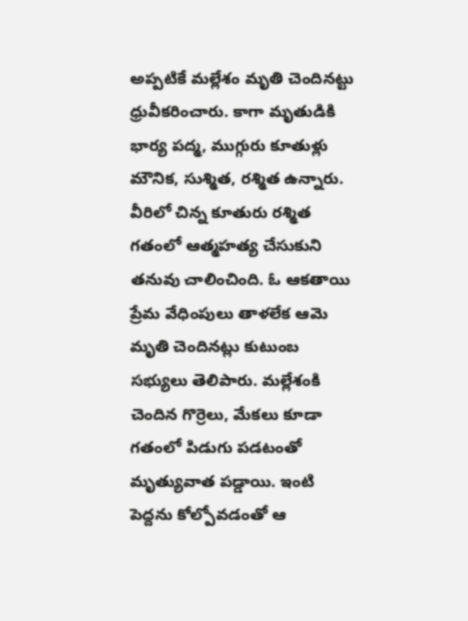అప్పటికే మల్లేశం మృతి చెందినట్టు ధ్రువీకరించారు. కాగా మృతుడికి భార్య పద్మ, ముగ్గురు కూతుళ్లు మౌనిక, సుశ్మిత, రశ్మిత ఉన్నారు. వీరిలో చిన్న కూతురు రశ్మిత గతంలో ఆత్మహత్య చేసుకుని తనువు చాలించింది. ఓ ఆకతాయి ప్రేమ వేధింపులు తాళలేక ఆమె మృతి చెందినట్లు కుటుంబ సభ్యులు తెలిపారు. మల్లేశంకి చెందిన గొర్రెలు, మేకలు కూడా గతంలో పిడుగు పడటంతో మృత్యువాత పడ్డాయి. ఇంటి పెద్దను కోల్పోవడంతో ఆ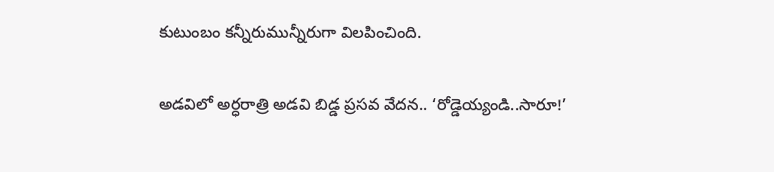కుటుంబం కన్నీరుమున్నీరుగా విలపించింది.

అడవిలో అర్ధరాత్రి అడవి బిడ్డ ప్రసవ వేదన.. ‘రోడ్డెయ్యండి..సారూ!’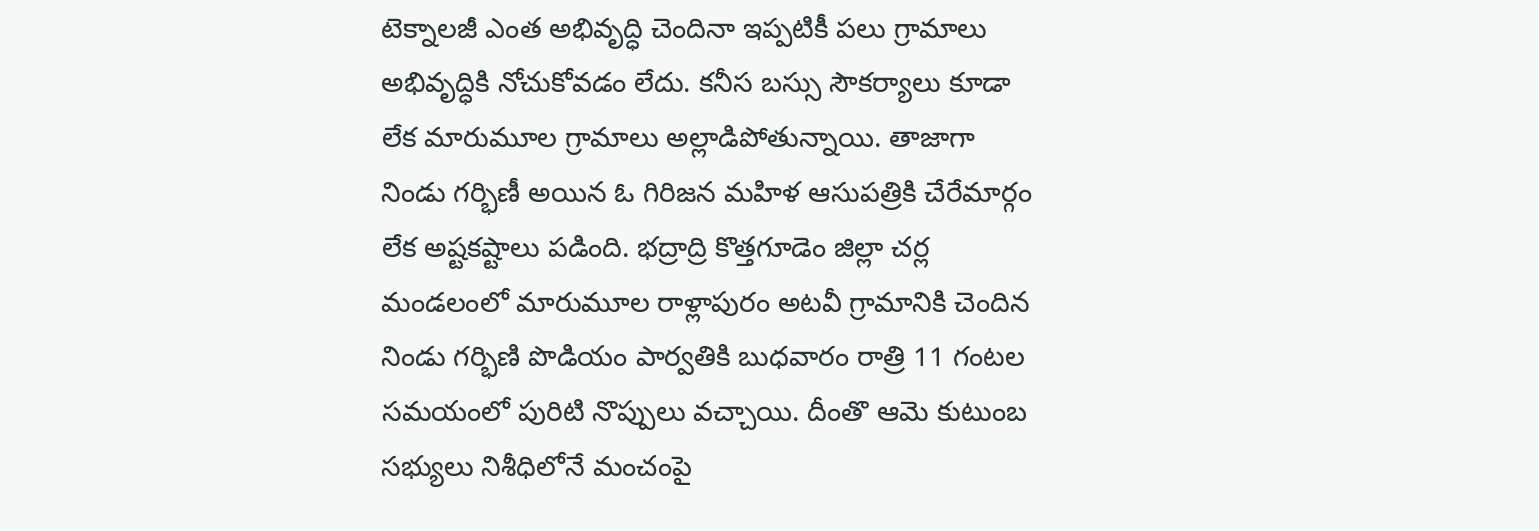టెక్నాలజీ ఎంత అభివృద్ధి చెందినా ఇప్పటికీ పలు గ్రామాలు అభివృద్ధికి నోచుకోవడం లేదు. కనీస బస్సు సౌకర్యాలు కూడా లేక మారుమూల గ్రామాలు అల్లాడిపోతున్నాయి. తాజాగా నిండు గర్భిణీ అయిన ఓ గిరిజన మహిళ ఆసుపత్రికి చేరేమార్గం లేక అష్టకష్టాలు పడింది. భద్రాద్రి కొత్తగూడెం జిల్లా చర్ల మండలంలో మారుమూల రాళ్లాపురం అటవీ గ్రామానికి చెందిన నిండు గర్భిణి పొడియం పార్వతికి బుధవారం రాత్రి 11 గంటల సమయంలో పురిటి నొప్పులు వచ్చాయి. దీంతొ ఆమె కుటుంబ సభ్యులు నిశీధిలోనే మంచంపై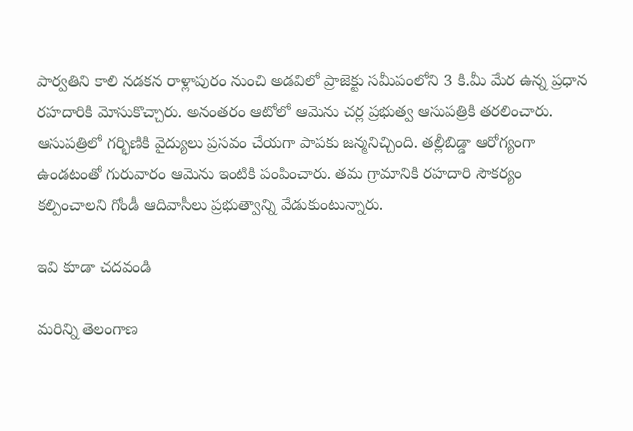పార్వతిని కాలి నడకన రాళ్లాపురం నుంచి అడవిలో ప్రాజెక్టు సమీపంలోని 3 కి.మీ మేర ఉన్న ప్రధాన రహదారికి మోసుకొచ్చారు. అనంతరం ఆటోలో ఆమెను చర్ల ప్రభుత్వ ఆసుపత్రికి తరలించారు. ఆసుపత్రిలో గర్భిణికి వైద్యులు ప్రసవం చేయగా పాపకు జన్మనిచ్చింది. తల్లీబిడ్డా ఆరోగ్యంగా ఉండటంతో గురువారం ఆమెను ఇంటికి పంపించారు. తమ గ్రామానికి రహదారి సౌకర్యం కల్పించాలని గోండీ ఆదివాసీలు ప్రభుత్వాన్ని వేడుకుంటున్నారు.

ఇవి కూడా చదవండి

మరిన్ని తెలంగాణ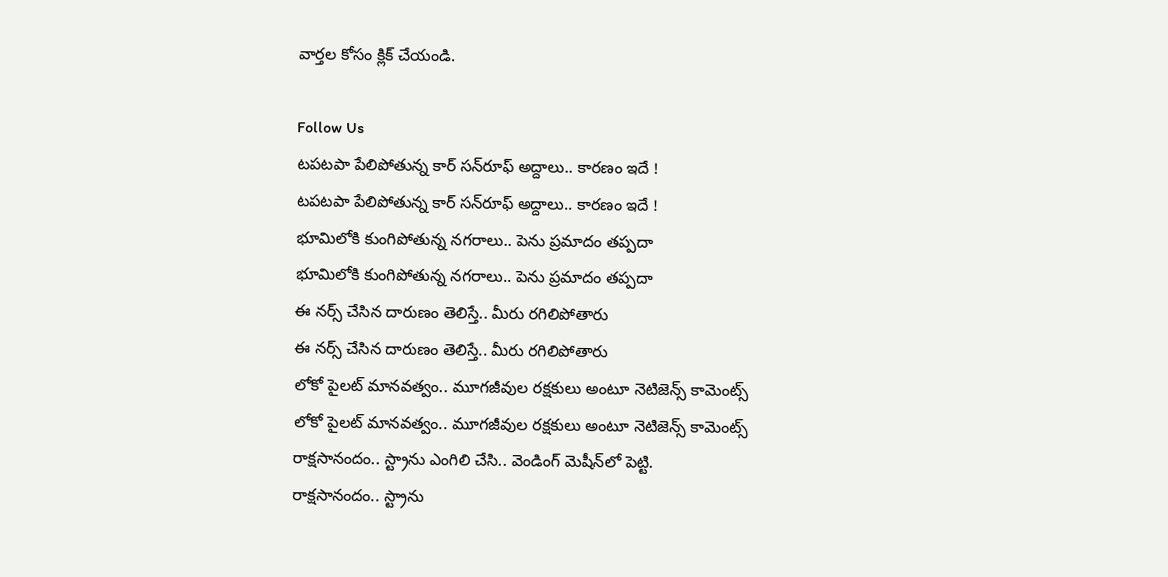వార్తల కోసం క్లిక్‌ చేయండి.

Follow Us
టపటపా పేలిపోతున్న కార్ సన్‌రూఫ్ అద్దాలు.. కారణం ఇదే !
టపటపా పేలిపోతున్న కార్ సన్‌రూఫ్ అద్దాలు.. కారణం ఇదే !
భూమిలోకి కుంగిపోతున్న నగరాలు.. పెను ప్రమాదం తప్పదా
భూమిలోకి కుంగిపోతున్న నగరాలు.. పెను ప్రమాదం తప్పదా
ఈ నర్స్‌ చేసిన దారుణం తెలిస్తే.. మీరు రగిలిపోతారు
ఈ నర్స్‌ చేసిన దారుణం తెలిస్తే.. మీరు రగిలిపోతారు
లోకో పైలట్ మానవత్వం.. మూగజీవుల రక్షకులు అంటూ నెటిజెన్స్ కామెంట్స్
లోకో పైలట్ మానవత్వం.. మూగజీవుల రక్షకులు అంటూ నెటిజెన్స్ కామెంట్స్
రాక్షసానందం.. స్ట్రాను ఎంగిలి చేసి.. వెండింగ్‌ మెషీన్‌లో పెట్టి.
రాక్షసానందం.. స్ట్రాను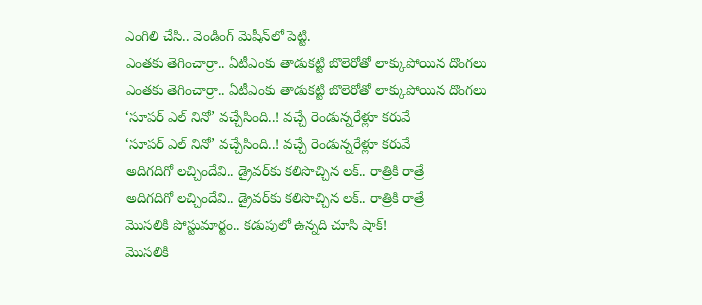ఎంగిలి చేసి.. వెండింగ్‌ మెషీన్‌లో పెట్టి.
ఎంతకు తెగించార్రా.. ఏటీఎంకు తాడుకట్టి బొలెరోతో లాక్కుపోయిన దొంగలు
ఎంతకు తెగించార్రా.. ఏటీఎంకు తాడుకట్టి బొలెరోతో లాక్కుపోయిన దొంగలు
‘సూపర్ ఎల్‌ నినో’ వచ్చేసింది..! వచ్చే రెండున్నరేళ్లూ కరువే
‘సూపర్ ఎల్‌ నినో’ వచ్చేసింది..! వచ్చే రెండున్నరేళ్లూ కరువే
అదిగదిగో లచ్చిందేవి.. డ్రైవర్‌కు కలిసొచ్చిన లక్.. రాత్రికి రాత్రే
అదిగదిగో లచ్చిందేవి.. డ్రైవర్‌కు కలిసొచ్చిన లక్.. రాత్రికి రాత్రే
మొసలికి పోస్టుమార్టం.. కడుపులో ఉన్నది చూసి షాక్‌!
మొసలికి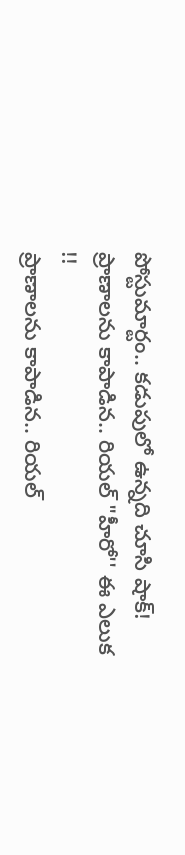పోస్టుమార్టం.. కడుపులో ఉన్నది చూసి షాక్‌!
ప్రాణాలను కాపాడిన.. రియల్‌ "హీరో'' ఈ ఎలుక !!
ప్రాణాలను కాపాడిన.. రియల్‌